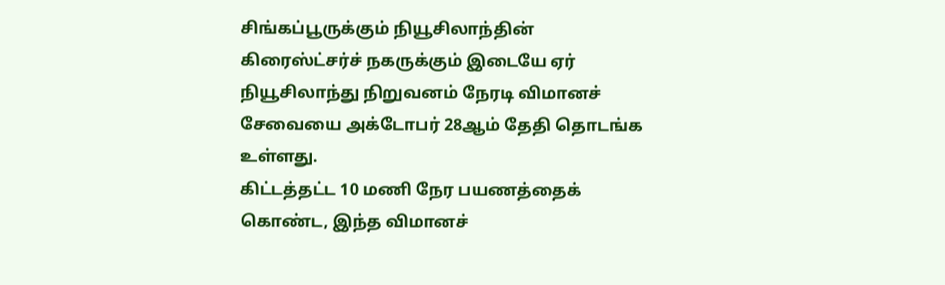சிங்கப்பூருக்கும் நியூசிலாந்தின் கிரைஸ்ட்சர்ச் நகருக்கும் இடையே ஏர் நியூசிலாந்து நிறுவனம் நேரடி விமானச் சேவையை அக்டோபர் 28ஆம் தேதி தொடங்க உள்ளது.
கிட்டத்தட்ட 10 மணி நேர பயணத்தைக் கொண்ட, இந்த விமானச்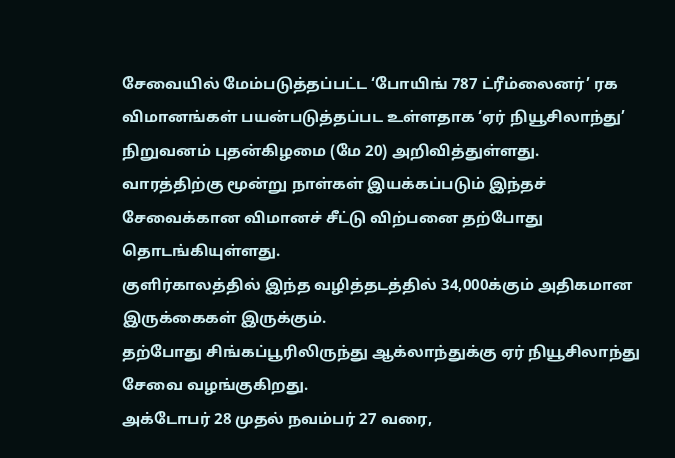சேவையில் மேம்படுத்தப்பட்ட ‘போயிங் 787 ட்ரீம்லைனர்’ ரக விமானங்கள் பயன்படுத்தப்பட உள்ளதாக ‘ஏர் நியூசிலாந்து’ நிறுவனம் புதன்கிழமை (மே 20) அறிவித்துள்ளது.
வாரத்திற்கு மூன்று நாள்கள் இயக்கப்படும் இந்தச் சேவைக்கான விமானச் சீட்டு விற்பனை தற்போது தொடங்கியுள்ளது.
குளிர்காலத்தில் இந்த வழித்தடத்தில் 34,000க்கும் அதிகமான இருக்கைகள் இருக்கும்.
தற்போது சிங்கப்பூரிலிருந்து ஆக்லாந்துக்கு ஏர் நியூசிலாந்து சேவை வழங்குகிறது.
அக்டோபர் 28 முதல் நவம்பர் 27 வரை,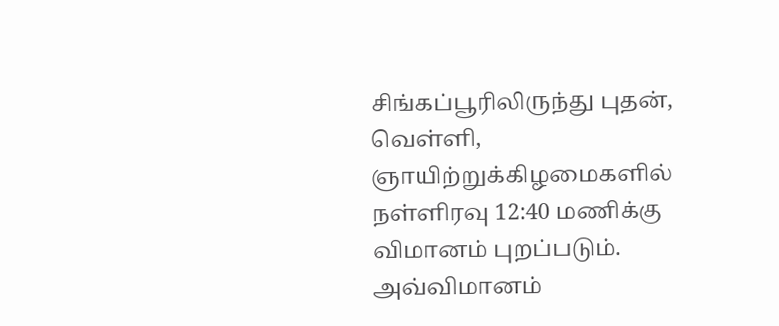சிங்கப்பூரிலிருந்து புதன், வெள்ளி, ஞாயிற்றுக்கிழமைகளில் நள்ளிரவு 12:40 மணிக்கு விமானம் புறப்படும். அவ்விமானம்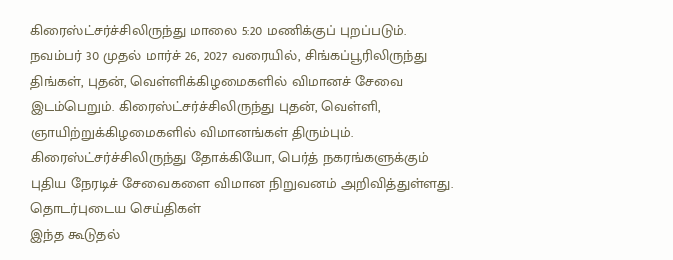கிரைஸ்ட்சர்ச்சிலிருந்து மாலை 5:20 மணிக்குப் புறப்படும்.
நவம்பர் 30 முதல் மார்ச் 26, 2027 வரையில், சிங்கப்பூரிலிருந்து திங்கள், புதன், வெள்ளிக்கிழமைகளில் விமானச் சேவை இடம்பெறும். கிரைஸ்ட்சர்ச்சிலிருந்து புதன், வெள்ளி, ஞாயிற்றுக்கிழமைகளில் விமானங்கள் திரும்பும்.
கிரைஸ்ட்சர்ச்சிலிருந்து தோக்கியோ, பெர்த் நகரங்களுக்கும் புதிய நேரடிச் சேவைகளை விமான நிறுவனம் அறிவித்துள்ளது.
தொடர்புடைய செய்திகள்
இந்த கூடுதல்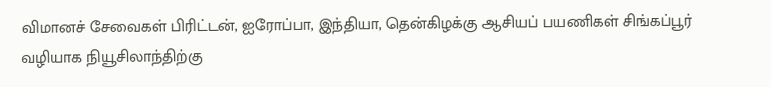விமானச் சேவைகள் பிரிட்டன், ஐரோப்பா, இந்தியா, தென்கிழக்கு ஆசியப் பயணிகள் சிங்கப்பூர் வழியாக நியூசிலாந்திற்கு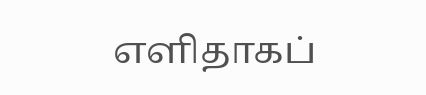எளிதாகப்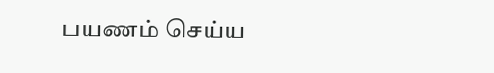பயணம் செய்ய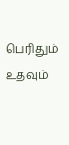பெரிதும் உதவும்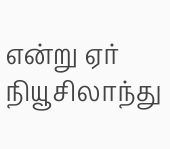என்று ஏர் நியூசிலாந்து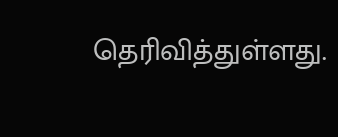தெரிவித்துள்ளது.